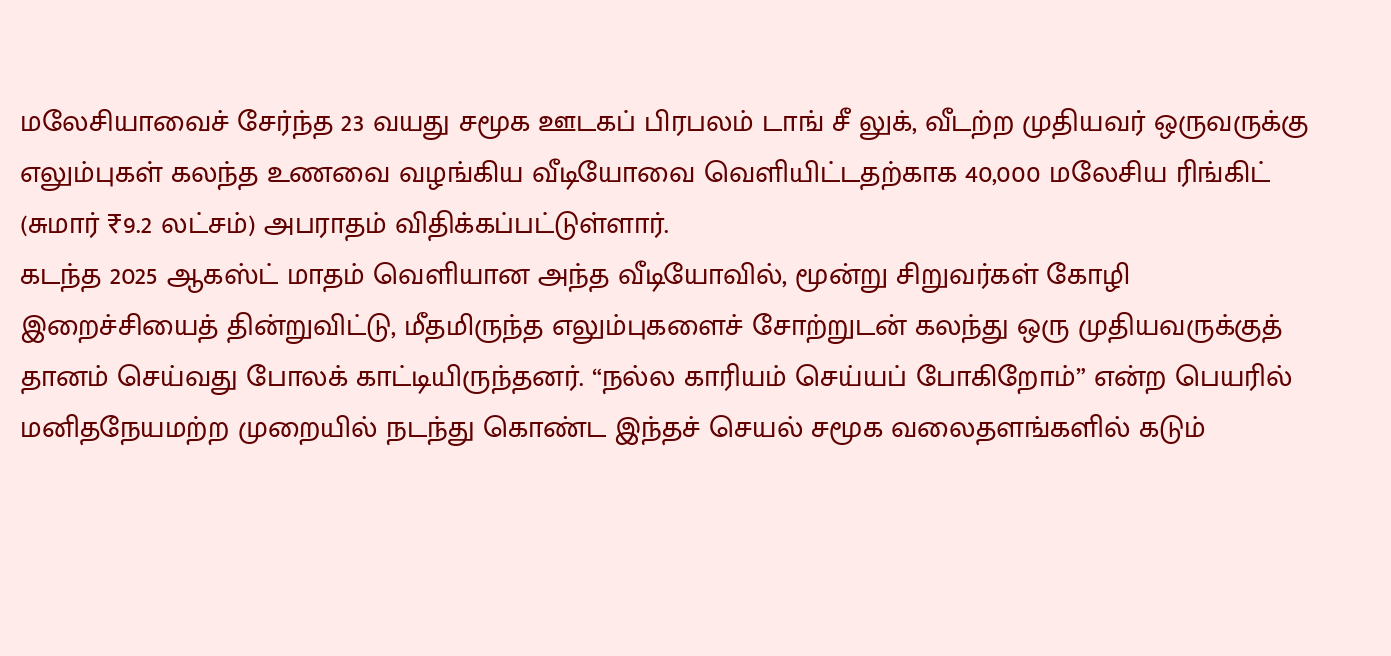மலேசியாவைச் சேர்ந்த 23 வயது சமூக ஊடகப் பிரபலம் டாங் சீ லுக், வீடற்ற முதியவர் ஒருவருக்கு எலும்புகள் கலந்த உணவை வழங்கிய வீடியோவை வெளியிட்டதற்காக 40,000 மலேசிய ரிங்கிட் (சுமார் ₹9.2 லட்சம்) அபராதம் விதிக்கப்பட்டுள்ளார்.
கடந்த 2025 ஆகஸ்ட் மாதம் வெளியான அந்த வீடியோவில், மூன்று சிறுவர்கள் கோழி இறைச்சியைத் தின்றுவிட்டு, மீதமிருந்த எலும்புகளைச் சோற்றுடன் கலந்து ஒரு முதியவருக்குத் தானம் செய்வது போலக் காட்டியிருந்தனர். “நல்ல காரியம் செய்யப் போகிறோம்” என்ற பெயரில் மனிதநேயமற்ற முறையில் நடந்து கொண்ட இந்தச் செயல் சமூக வலைதளங்களில் கடும்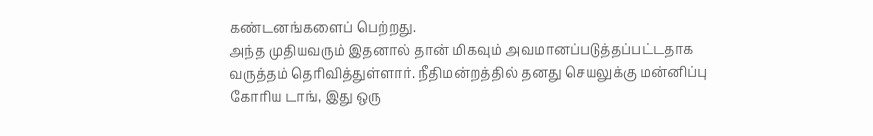கண்டனங்களைப் பெற்றது.
அந்த முதியவரும் இதனால் தான் மிகவும் அவமானப்படுத்தப்பட்டதாக வருத்தம் தெரிவித்துள்ளார். நீதிமன்றத்தில் தனது செயலுக்கு மன்னிப்பு கோரிய டாங், இது ஒரு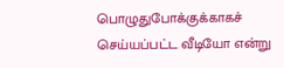பொழுதுபோக்குக்காகச் செய்யப்பட்ட வீடியோ என்று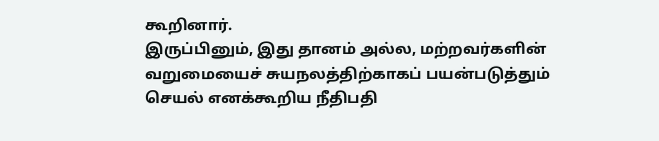கூறினார்.
இருப்பினும், இது தானம் அல்ல, மற்றவர்களின் வறுமையைச் சுயநலத்திற்காகப் பயன்படுத்தும் செயல் எனக்கூறிய நீதிபதி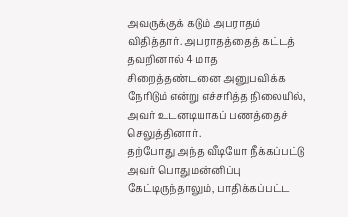அவருக்குக் கடும் அபராதம் விதித்தார். அபராதத்தைத் கட்டத் தவறினால் 4 மாத சிறைத்தண்டனை அனுபவிக்க நேரிடும் என்று எச்சரித்த நிலையில், அவர் உடனடியாகப் பணத்தைச் செலுத்தினார்.
தற்போது அந்த வீடியோ நீக்கப்பட்டு அவர் பொதுமன்னிப்பு கேட்டிருந்தாலும், பாதிக்கப்பட்ட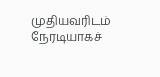முதியவரிடம் நேரடியாகச்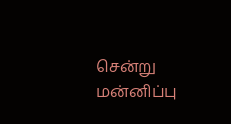சென்று மன்னிப்பு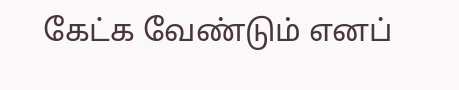கேட்க வேண்டும் எனப்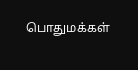பொதுமக்கள்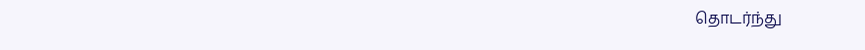தொடர்ந்து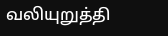வலியுறுத்தி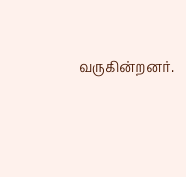வருகின்றனர்.